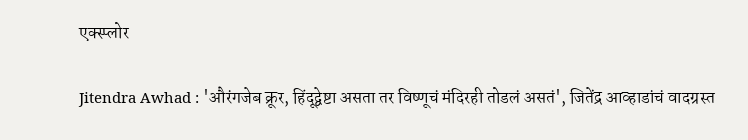एक्स्प्लोर

Jitendra Awhad : 'औरंगजेब क्रूर, हिंदूद्वेष्टा असता तर विष्णूचं मंदिरही तोडलं असतं', जितेंद्र आव्हाडांचं वादग्रस्त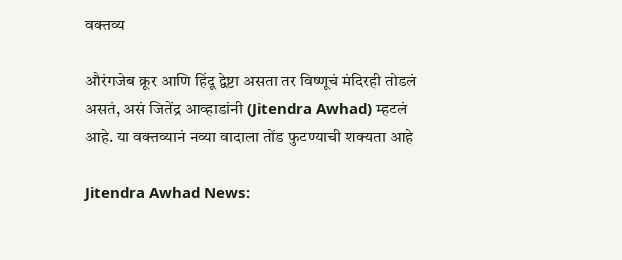वक्तव्य

औरंगजेब क्रूर आणि हिंदू द्वेष्टा असता तर विष्णूचं मंदिरही तोडलं असतं, असं जितेंद्र आव्हाडांनी (Jitendra Awhad) म्हटलं आहे. या वक्तव्यानं नव्या वादाला तोंड फुटण्याची शक्यता आहे

Jitendra Awhad News: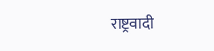राष्ट्रवादी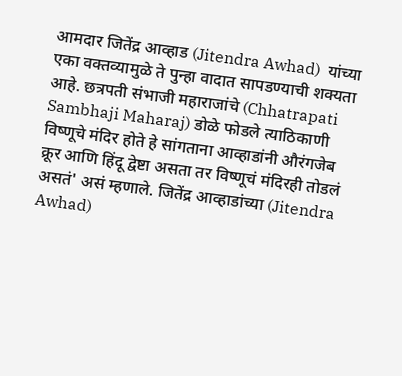आमदार जितेंद्र आव्हाड (Jitendra Awhad)  यांच्या एका वक्तव्यामुळे ते पुन्हा वादात सापडण्याची शक्यता आहे. छत्रपती संभाजी महाराजांचे (Chhatrapati Sambhaji Maharaj) डोळे फोडले त्याठिकाणी विष्णूचे मंदिर होते हे सांगताना आव्हाडांनी औरंगजेब क्रूर आणि हिंदू द्वेष्टा असता तर विष्णूचं मंदिरही तोडलं असतं' असं म्हणाले. जितेंद्र आव्हाडांच्या (Jitendra Awhad)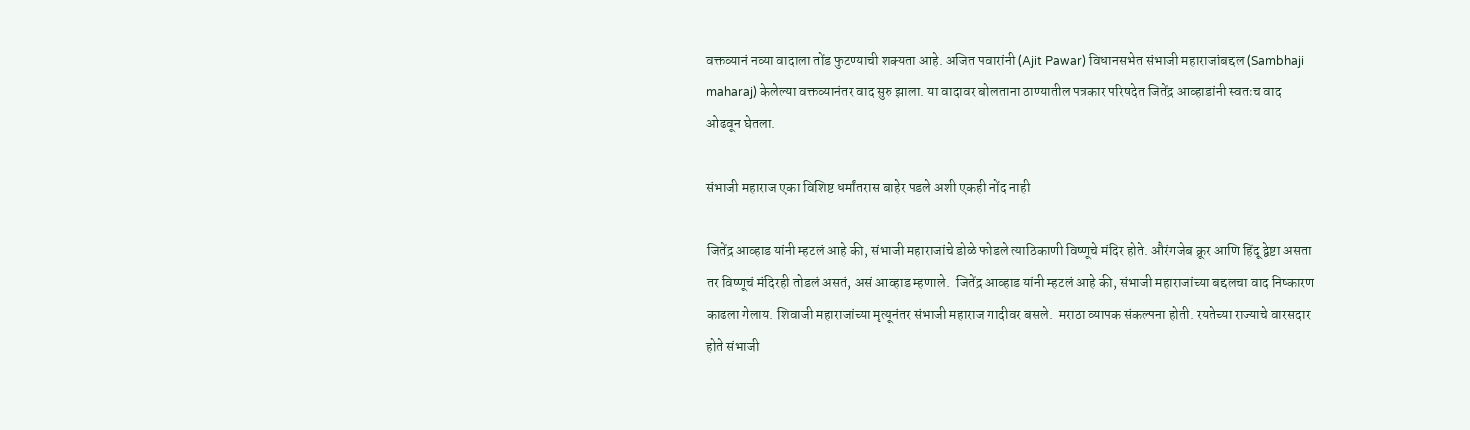वक्तव्यानं नव्या वादाला तोंड फुटण्याची शक्यता आहे. अजित पवारांनी (Ajit Pawar) विधानसभेत संभाजी महाराजांबद्दल (Sambhaji maharaj) केलेल्या वक्तव्यानंतर वाद सुरु झाला. या वादावर बोलताना ठाण्यातील पत्रकार परिषदेत जितेंद्र आव्हाडांनी स्वतःच वाद ओढवून घेतला.

संभाजी महाराज एका विशिष्ट धर्मांतरास बाहेर पडले अशी एकही नोंद नाही

जितेंद्र आव्हाड यांनी म्हटलं आहे की, संभाजी महाराजांचे डोळे फोडले त्याठिकाणी विष्णूचे मंदिर होते. औरंगजेब क्रूर आणि हिंदू द्वेष्टा असता तर विष्णूचं मंदिरही तोडलं असतं, असं आव्हाड म्हणाले.  जितेंद्र आव्हाड यांनी म्हटलं आहे की, संभाजी महाराजांच्या बद्दलचा वाद निष्कारण काढला गेलाय. शिवाजी महाराजांच्या मृत्यूनंतर संभाजी महाराज गादीवर बसले.  मराठा व्यापक संकल्पना होती. रयतेच्या राज्याचे वारसदार होते संभाजी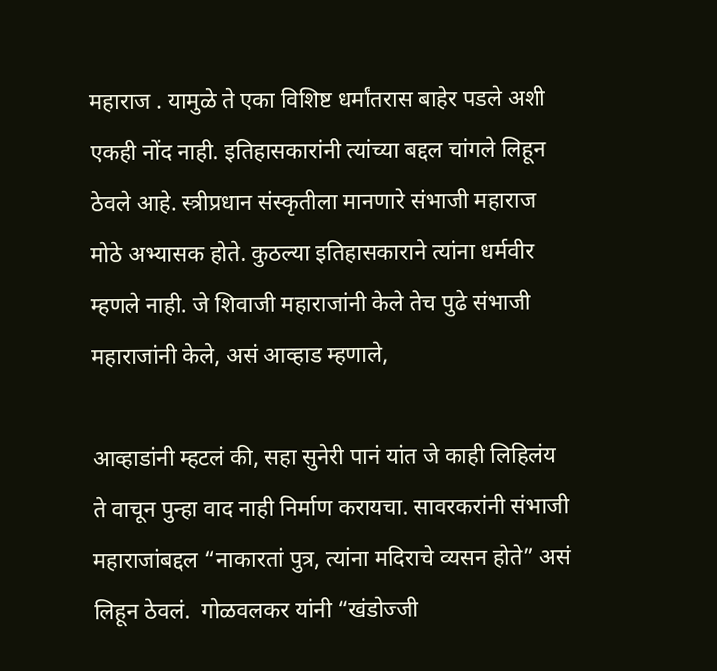महाराज . यामुळे ते एका विशिष्ट धर्मांतरास बाहेर पडले अशी एकही नोंद नाही. इतिहासकारांनी त्यांच्या बद्दल चांगले लिहून ठेवले आहे. स्त्रीप्रधान संस्कृतीला मानणारे संभाजी महाराज मोठे अभ्यासक होते. कुठल्या इतिहासकाराने त्यांना धर्मवीर म्हणले नाही. जे शिवाजी महाराजांनी केले तेच पुढे संभाजी महाराजांनी केले, असं आव्हाड म्हणाले,

आव्हाडांनी म्हटलं की, सहा सुनेरी पानं यांत जे काही लिहिलंय ते वाचून पुन्हा वाद नाही निर्माण करायचा. सावरकरांनी संभाजी महाराजांबद्दल “नाकारतां पुत्र, त्यांना मदिराचे व्यसन होते” असं लिहून ठेवलं.  गोळवलकर यांनी “खंडोज्जी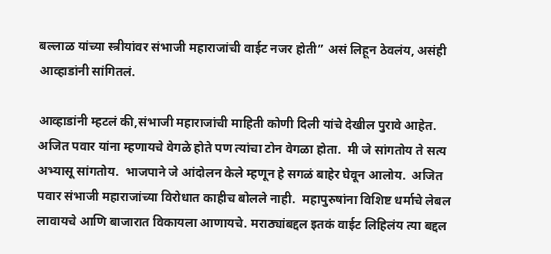बल्लाळ यांच्या स्त्रीयांवर संभाजी महाराजांची वाईट नजर होती” असं लिहून ठेवलंय, असंही आव्हाडांनी सांगितलं.

आव्हाडांनी म्हटलं की,संभाजी महाराजांची माहिती कोणी दिली यांचे देखील पुरावे आहेत.  अजित पवार यांना म्हणायचे वेगळे होते पण त्यांचा टोन वेगळा होता.  मी जे सांगतोय ते सत्य अभ्यासू सांगतोय.  भाजपाने जे आंदोलन केले म्हणून हे सगळं बाहेर घेवून आलोय.  अजित पवार संभाजी महाराजांच्या विरोधात काहीच बोलले नाही.  महापुरुषांना विशिष्ट धर्माचे लेबल लावायचे आणि बाजारात विकायला आणायचे. मराठ्यांबद्दल इतकं वाईट लिहिलंय त्या बद्दल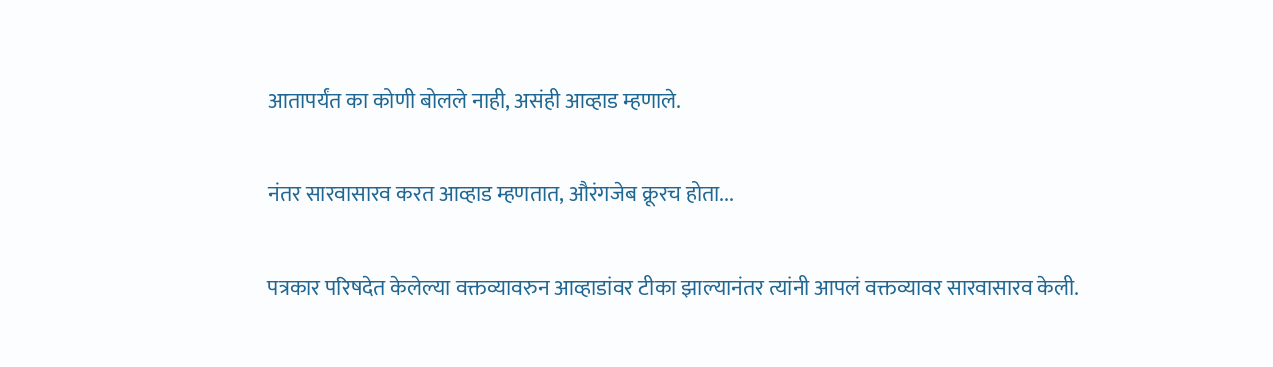आतापर्यंत का कोणी बोलले नाही, असंही आव्हाड म्हणाले.

नंतर सारवासारव करत आव्हाड म्हणतात, औरंगजेब क्रूरच होता...

पत्रकार परिषदेत केलेल्या वक्तव्यावरुन आव्हाडांवर टीका झाल्यानंतर त्यांनी आपलं वक्तव्यावर सारवासारव केली.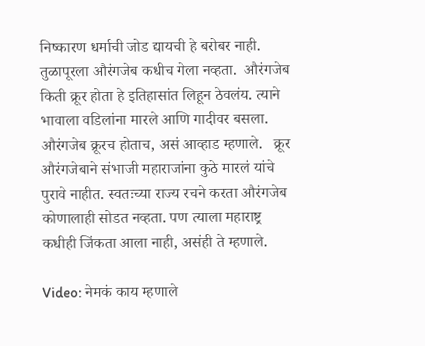निष्कारण धर्माची जोड द्यायची हे बरोबर नाही. तुळापूरला औरंगजेब कधीच गेला नव्हता.  औरंगजेब किती क्रूर होता हे इतिहासांत लिहून ठेवलंय. त्याने भावाला वडिलांना मारले आणि गादीवर बसला. औरंगजेब क्रूरच होताच, असं आव्हाड म्हणाले.   क्रूर औरंगजेबाने संभाजी महाराजांना कुठे मारलं यांचे पुरावे नाहीत. स्वतःच्या राज्य रचने करता औरंगजेब कोणालाही सोडत नव्हता. पण त्याला महाराष्ट्र कधीही जिंकता आला नाही, असंही ते म्हणाले.

Video: नेमकं काय म्हणाले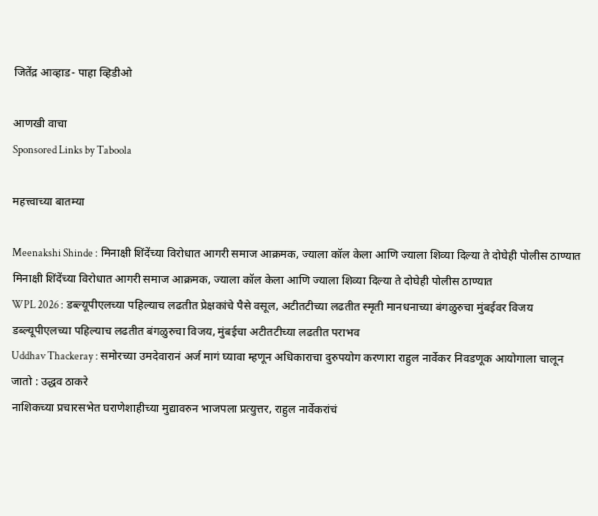जितेंद्र आव्हाड- पाहा व्हिडीओ

आणखी वाचा
Sponsored Links by Taboola

महत्त्वाच्या बातम्या

Meenakshi Shinde : मिनाक्षी शिंदेंच्या विरोधात आगरी समाज आक्रमक, ज्याला कॉल केला आणि ज्याला शिव्या दिल्या ते दोघेही पोलीस ठाण्यात
मिनाक्षी शिंदेंच्या विरोधात आगरी समाज आक्रमक, ज्याला कॉल केला आणि ज्याला शिव्या दिल्या ते दोघेही पोलीस ठाण्यात
WPL 2026 : डब्ल्यूपीएलच्या पहिल्याच लढतीत प्रेक्षकांचे पैसे वसूल, अटीतटीच्या लढतीत स्मृती मानधनाच्या बंगळुरुचा मुंबईवर विजय
डब्ल्यूपीएलच्या पहिल्याच लढतीत बंगळुरुचा विजय, मुंबईचा अटीतटीच्या लढतीत पराभव
Uddhav Thackeray : समोरच्या उमदेवारानं अर्ज मागं घ्यावा म्हणून अधिकाराचा दुरुपयोग करणारा राहुल नार्वेकर निवडणूक आयोगाला चालून जातो : उद्धव ठाकरे
नाशिकच्या प्रचारसभेत घराणेशाहीच्या मुद्यावरुन भाजपला प्रत्युत्तर, राहुल नार्वेकरांचं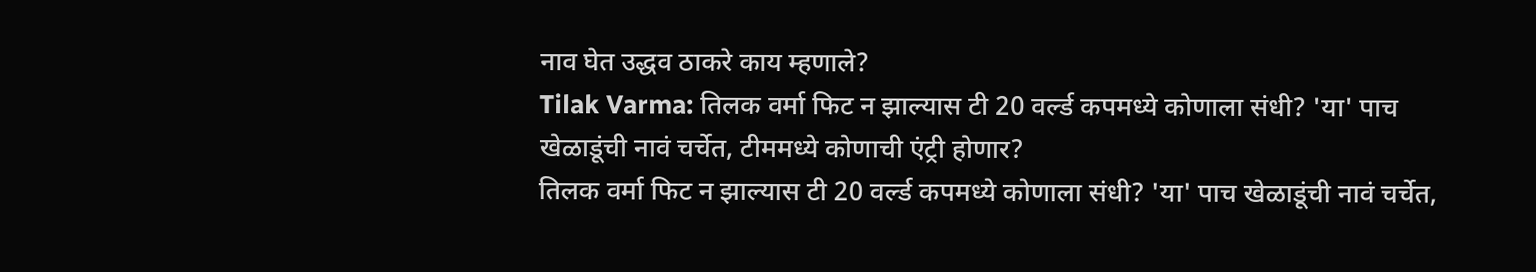नाव घेत उद्धव ठाकरे काय म्हणाले?
Tilak Varma: तिलक वर्मा फिट न झाल्यास टी 20 वर्ल्ड कपमध्ये कोणाला संधी? 'या' पाच खेळाडूंची नावं चर्चेत, टीममध्ये कोणाची एंट्री होणार?
तिलक वर्मा फिट न झाल्यास टी 20 वर्ल्ड कपमध्ये कोणाला संधी? 'या' पाच खेळाडूंची नावं चर्चेत,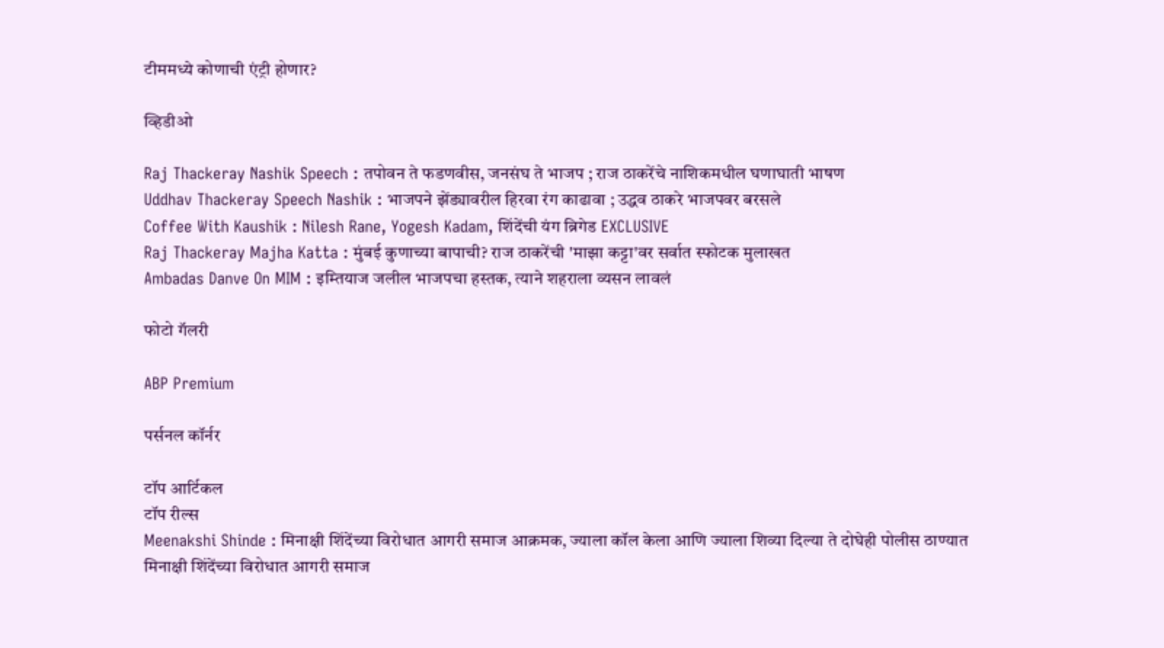टीममध्ये कोणाची एंट्री होणार?

व्हिडीओ

Raj Thackeray Nashik Speech : तपोवन ते फडणवीस, जनसंघ ते भाजप ; राज ठाकरेंचे नाशिकमधील घणाघाती भाषण
Uddhav Thackeray Speech Nashik : भाजपने झेंड्यावरील हिरवा रंग काढावा ; उद्धव ठाकरे भाजपवर बरसले
Coffee With Kaushik : Nilesh Rane, Yogesh Kadam, शिंदेंची यंग ब्रिगेड EXCLUSIVE
Raj Thackeray Majha Katta : मुंबई कुणाच्या बापाची? राज ठाकरेंची 'माझा कट्टा'वर सर्वात स्फोटक मुलाखत
Ambadas Danve On MIM : इम्तियाज जलील भाजपचा हस्तक, त्याने शहराला व्यसन लावलं

फोटो गॅलरी

ABP Premium

पर्सनल कॉर्नर

टॉप आर्टिकल
टॉप रील्स
Meenakshi Shinde : मिनाक्षी शिंदेंच्या विरोधात आगरी समाज आक्रमक, ज्याला कॉल केला आणि ज्याला शिव्या दिल्या ते दोघेही पोलीस ठाण्यात
मिनाक्षी शिंदेंच्या विरोधात आगरी समाज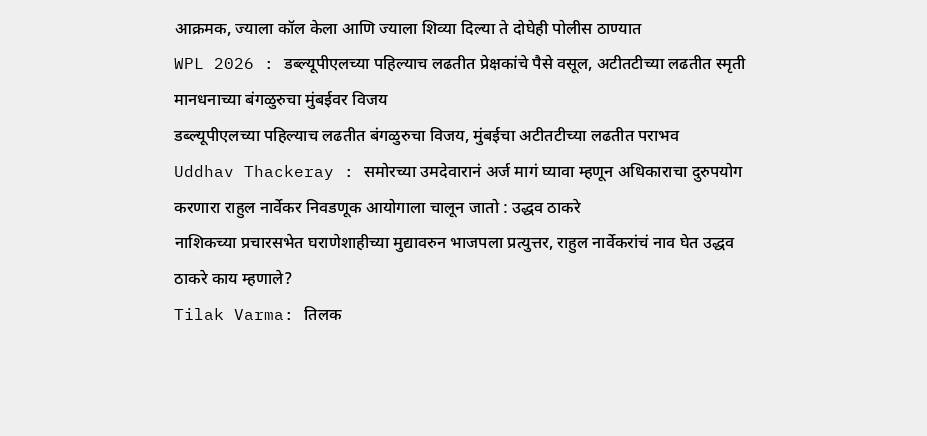आक्रमक, ज्याला कॉल केला आणि ज्याला शिव्या दिल्या ते दोघेही पोलीस ठाण्यात
WPL 2026 : डब्ल्यूपीएलच्या पहिल्याच लढतीत प्रेक्षकांचे पैसे वसूल, अटीतटीच्या लढतीत स्मृती मानधनाच्या बंगळुरुचा मुंबईवर विजय
डब्ल्यूपीएलच्या पहिल्याच लढतीत बंगळुरुचा विजय, मुंबईचा अटीतटीच्या लढतीत पराभव
Uddhav Thackeray : समोरच्या उमदेवारानं अर्ज मागं घ्यावा म्हणून अधिकाराचा दुरुपयोग करणारा राहुल नार्वेकर निवडणूक आयोगाला चालून जातो : उद्धव ठाकरे
नाशिकच्या प्रचारसभेत घराणेशाहीच्या मुद्यावरुन भाजपला प्रत्युत्तर, राहुल नार्वेकरांचं नाव घेत उद्धव ठाकरे काय म्हणाले?
Tilak Varma: तिलक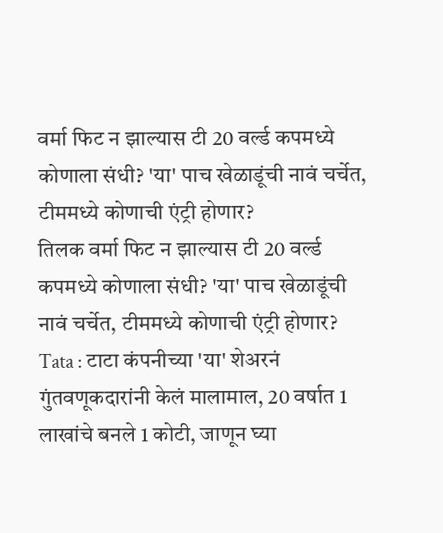वर्मा फिट न झाल्यास टी 20 वर्ल्ड कपमध्ये कोणाला संधी? 'या' पाच खेळाडूंची नावं चर्चेत, टीममध्ये कोणाची एंट्री होणार?
तिलक वर्मा फिट न झाल्यास टी 20 वर्ल्ड कपमध्ये कोणाला संधी? 'या' पाच खेळाडूंची नावं चर्चेत, टीममध्ये कोणाची एंट्री होणार?
Tata : टाटा कंपनीच्या 'या' शेअरनं गुंतवणूकदारांनी केलं मालामाल, 20 वर्षात 1 लाखांचे बनले 1 कोटी, जाणून घ्या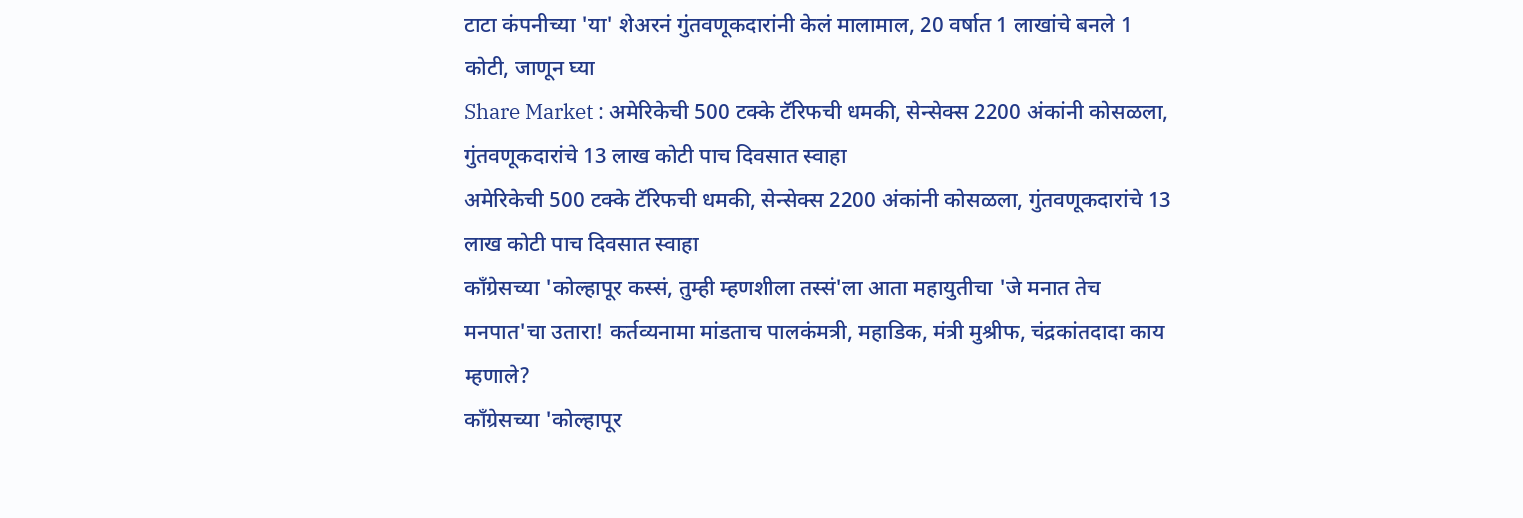टाटा कंपनीच्या 'या' शेअरनं गुंतवणूकदारांनी केलं मालामाल, 20 वर्षात 1 लाखांचे बनले 1 कोटी, जाणून घ्या
Share Market : अमेरिकेची 500 टक्के टॅरिफची धमकी, सेन्सेक्स 2200 अंकांनी कोसळला, गुंतवणूकदारांचे 13 लाख कोटी पाच दिवसात स्वाहा
अमेरिकेची 500 टक्के टॅरिफची धमकी, सेन्सेक्स 2200 अंकांनी कोसळला, गुंतवणूकदारांचे 13 लाख कोटी पाच दिवसात स्वाहा
काँग्रेसच्या 'कोल्हापूर कस्सं, तुम्ही म्हणशीला तस्सं'ला आता महायुतीचा 'जे मनात तेच मनपात'चा उतारा! कर्तव्यनामा मांडताच पालकंमत्री, महाडिक, मंत्री मुश्रीफ, चंद्रकांतदादा काय म्हणाले?
काँग्रेसच्या 'कोल्हापूर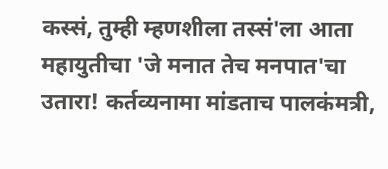कस्सं, तुम्ही म्हणशीला तस्सं'ला आता महायुतीचा 'जे मनात तेच मनपात'चा उतारा! कर्तव्यनामा मांडताच पालकंमत्री,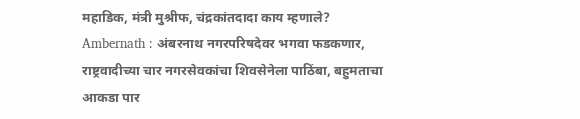महाडिक, मंत्री मुश्रीफ, चंद्रकांतदादा काय म्हणाले?
Ambernath : अंबरनाथ नगरपरिषदेवर भगवा फडकणार, राष्ट्रवादीच्या चार नगरसेवकांचा शिवसेनेला पाठिंबा, बहुमताचा आकडा पार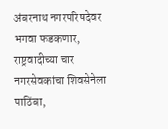अंबरनाथ नगरपरिषदेवर भगवा फडकणार, राष्ट्रवादीच्या चार नगरसेवकांचा शिवसेनेला पाठिंबा,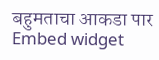बहुमताचा आकडा पार
Embed widget